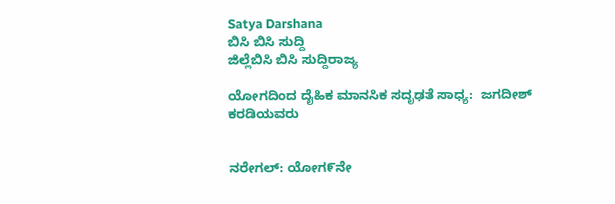Satya Darshana
ಬಿಸಿ ಬಿಸಿ ಸುದ್ದಿ
ಜಿಲ್ಲೆಬಿಸಿ ಬಿಸಿ ಸುದ್ದಿರಾಜ್ಯ

ಯೋಗದಿಂದ ದೈಹಿಕ ಮಾನಸಿಕ ಸದೃಢತೆ ಸಾಧ್ಯ:  ಜಗದೀಶ್ ಕರಡಿಯವರು


ನರೇಗಲ್: ಯೋಗ೯ನೇ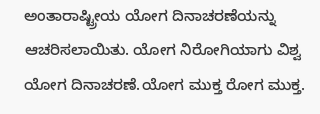ಅಂತಾರಾಷ್ಟ್ರೀಯ ಯೋಗ ದಿನಾಚರಣೆಯನ್ನು ಆಚರಿಸಲಾಯಿತು. ಯೋಗ ನಿರೋಗಿಯಾಗು ವಿಶ್ವ ಯೋಗ ದಿನಾಚರಣೆ.ಯೋಗ ಮುಕ್ತ ರೋಗ ಮುಕ್ತ.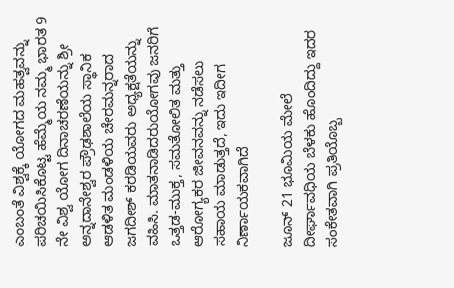ಎಂಬಂತೆ ವಿಶ್ವಕ್ಕೆ ಯೋಗದ ಮಹತ್ವವನ್ನು ಪರಿಚಯಿಸಿಕೊಟ್ಟ ಹೆಮ್ಮೆಯ ನಮ್ಮ ಭಾರತ 9 ನೇ ವಿಶ್ವ ಯೋಗ ದಿನಾಚರಣೆಯನ್ನು ಶ್ರೀ ಅನ್ನದಾನೇಶ್ವರ ಪ್ರೌಢಶಾಲೆಯ ಸ್ಥಾನಿಕ ಆಡಳಿತ ಮಂಡಳಿಯ ಚೇರಮನ್ನರಾದ ಜಗದೀಶ್ ಕರಡಿಯವರು ಅಧ್ಯಕ್ಷತೆಯನ್ನು ವಹಿಸಿ. ಮಾತನಾಡಿದರುಯೋಗವು ಜನರಿಗೆ ಒತ್ತಡ-ಮುಕ್ತ, ಸಮತೋಲಿತ ಮತ್ತು ಆರೋಗ್ಯಕರ ಜೀವನವನ್ನು ನಡೆಸಲು ಸಹಾಯ ಮಾಡುತ್ತದೆ, ಇದು ಇದೀಗ ನಿರ್ಣಾಯಕವಾಗಿದೆ

ಜೂನ್ 21 ಭೂಮಿಯ ಮೇಲೆ ದೀರ್ಘಾವಧಿಯ ಬೆಳಕು ಹೊಂದಿದ್ದು ಇದರ ಸಂಕೇತವಾಗಿ ಪ್ರತಿಯೊಬ್ಬ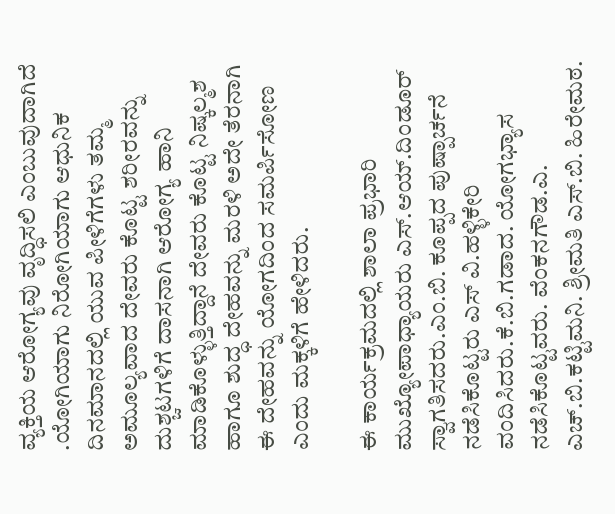ವ್ಯಕ್ತಿಯ ಆರೋಗ್ಯವು ವೃದ್ಧಿಸಲಿ ಎಂಬುವುದಾಗಿದೆ .ಯೋಗಿಯಾಗು ನಿರೋಗಿಯಾಗು ಆಧುನಿಕ ದಿನಮಾನದಲ್ಲಿ ಯುವ ಪೀಳಿಗೆಗಳು ತಮ್ಮ ಅಮೂಲ್ಯವಾದ ದೇವರು ಕೊಟ್ಟ ಶರೀರವನ್ನು ದುಶ್ಚಟಗಳಿಗೆ ದಾಸನಾಗಿ ಆರೋಗ್ಯ ಹಾನಿ ಮಾಡಿಕೊಳ್ಳುತ್ತಿದ್ದಾನೆ ದೇವರು ಕೊಟ್ಟ ನಿಷ್ಕಲ್ಮಶ ಹಾಗೂ ಶುದ್ಧ ದೇಹವನ್ನು ಮರಳಿ ಅದೇ ತೆರನಾಗಿ ಈ ದೇಹವನ್ನು ಯೋಗದಿಂದ ಸಮರ್ಪಿಸೋಣ ಎಂದು ಮಕ್ಕಳಿಗೆ ಹೇಳಿದರು.

ಈ ಕಾರ್ಯಕ್ರಮದಲ್ಲಿ ಶಾಲಾ ಪ್ರಭಾರಿ ಮುಖ್ಯೋಪಾಧ್ಯಾಯರು ಎಸ್.ಆಯ್.ದಿಂಡೂರ್ ಸ್ವಾಗತಿಸದರು.ಎಂ.ಬಿ. ಕೂಪ್ಪದ ಪುಷ್ಪಾರ್ಚನೆ ನಡೆಸಿಕೊಟ್ಟರು ಎಸ್ ವಿ.ಹಳ್ಳಿಕೇರಿ ವಂದಿಸಿದರು.ಕೆ.ಬಿ.ಗಡಾದ. ಯೋಗಭ್ಯಾಸ ನಡೆಸಿಕೊಟ್ಟವರು. ವೆಂಕನಗೌಡ.ಎ. ಎಚ್.ಬಿ.ಕಟ್ಟಿಮನಿ. ಶ್ರೀಮತಿ ಎಸ್.ಬಿ. ಹಿರೇಮಠ.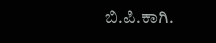ಬಿ.ಪಿ.ಕಾಗಿ.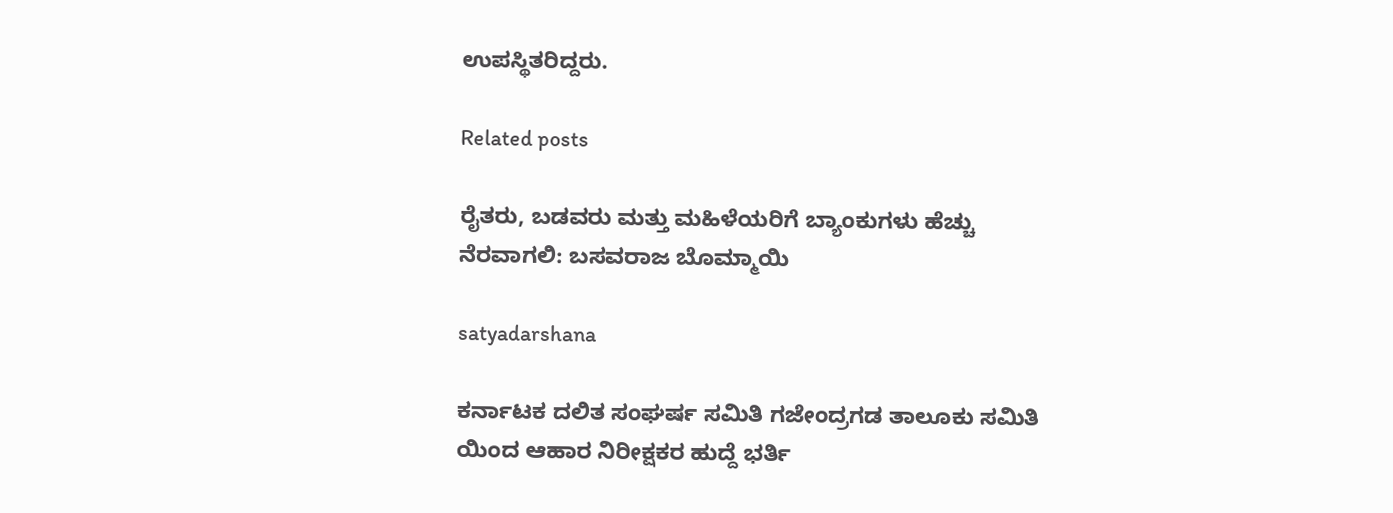ಉಪಸ್ಥಿತರಿದ್ದರು.

Related posts

ರೈತರು, ಬಡವರು ಮತ್ತು ಮಹಿಳೆಯರಿಗೆ ಬ್ಯಾಂಕುಗಳು ಹೆಚ್ಚು ನೆರವಾಗಲಿ: ಬಸವರಾಜ ಬೊಮ್ಮಾಯಿ

satyadarshana

ಕರ್ನಾಟಕ ದಲಿತ ಸಂಘರ್ಷ ಸಮಿತಿ ಗಜೇಂದ್ರಗಡ ತಾಲೂಕು ಸಮಿತಿ ಯಿಂದ ಆಹಾರ ನಿರೀಕ್ಷಕರ ಹುದ್ದೆ ಭರ್ತಿ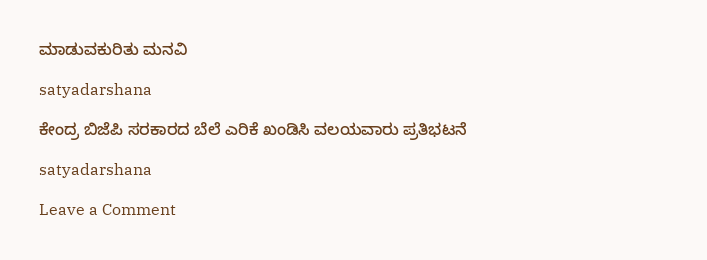ಮಾಡುವಕುರಿತು ಮನವಿ

satyadarshana

ಕೇಂದ್ರ ಬಿಜೆಪಿ ಸರಕಾರದ ಬೆಲೆ ಎರಿಕೆ ಖಂಡಿಸಿ ವಲಯವಾರು ಪ್ರತಿಭಟನೆ

satyadarshana

Leave a Comment